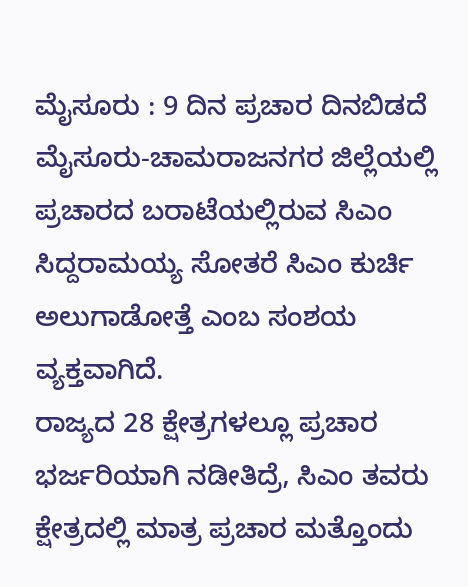ಮೈಸೂರು : 9 ದಿನ ಪ್ರಚಾರ ದಿನಬಿಡದೆ ಮೈಸೂರು-ಚಾಮರಾಜನಗರ ಜಿಲ್ಲೆಯಲ್ಲಿ ಪ್ರಚಾರದ ಬರಾಟೆಯಲ್ಲಿರುವ ಸಿಎಂ ಸಿದ್ದರಾಮಯ್ಯ ಸೋತರೆ ಸಿಎಂ ಕುರ್ಚಿ ಅಲುಗಾಡೋತ್ತೆ ಎಂಬ ಸಂಶಯ ವ್ಯಕ್ತವಾಗಿದೆ.
ರಾಜ್ಯದ 28 ಕ್ಷೇತ್ರಗಳಲ್ಲೂ ಪ್ರಚಾರ ಭರ್ಜರಿಯಾಗಿ ನಡೀತಿದ್ರೆ, ಸಿಎಂ ತವರು ಕ್ಷೇತ್ರದಲ್ಲಿ ಮಾತ್ರ ಪ್ರಚಾರ ಮತ್ತೊಂದು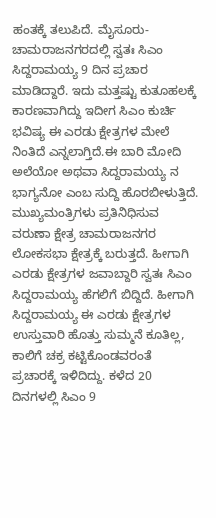ಹಂತಕ್ಕೆ ತಲುಪಿದೆ. ಮೈಸೂರು-ಚಾಮರಾಜನಗರದಲ್ಲಿ ಸ್ವತಃ ಸಿಎಂ ಸಿದ್ದರಾಮಯ್ಯ 9 ದಿನ ಪ್ರಚಾರ ಮಾಡಿದ್ದಾರೆ. ಇದು ಮತ್ತಷ್ಟು ಕುತೂಹಲಕ್ಕೆ ಕಾರಣವಾಗಿದ್ದು ಇದೀಗ ಸಿಎಂ ಕುರ್ಚಿ ಭವಿಷ್ಯ ಈ ಎರಡು ಕ್ಷೇತ್ರಗಳ ಮೇಲೆ ನಿಂತಿದೆ ಎನ್ನಲಾಗ್ತಿದೆ.ಈ ಬಾರಿ ಮೋದಿ ಅಲೆಯೋ ಅಥವಾ ಸಿದ್ದರಾಮಯ್ಯ ನ ಭಾಗ್ಯನೋ ಎಂಬ ಸುದ್ದಿ ಹೊರಬೀಳುತ್ತಿದೆ.
ಮುಖ್ಯಮಂತ್ರಿಗಳು ಪ್ರತಿನಿಧಿಸುವ ವರುಣಾ ಕ್ಷೇತ್ರ ಚಾಮರಾಜನಗರ ಲೋಕಸಭಾ ಕ್ಷೇತ್ರಕ್ಕೆ ಬರುತ್ತದೆ. ಹೀಗಾಗಿ ಎರಡು ಕ್ಷೇತ್ರಗಳ ಜವಾಬ್ದಾರಿ ಸ್ವತಃ ಸಿಎಂ ಸಿದ್ದರಾಮಯ್ಯ ಹೆಗಲಿಗೆ ಬಿದ್ದಿದೆ. ಹೀಗಾಗಿ ಸಿದ್ದರಾಮಯ್ಯ ಈ ಎರಡು ಕ್ಷೇತ್ರಗಳ ಉಸ್ತುವಾರಿ ಹೊತ್ತು ಸುಮ್ಮನೆ ಕೂತಿಲ್ಲ, ಕಾಲಿಗೆ ಚಕ್ರ ಕಟ್ಟಿಕೊಂಡವರಂತೆ ಪ್ರಚಾರಕ್ಕೆ ಇಳಿದಿದ್ದು. ಕಳೆದ 20 ದಿನಗಳಲ್ಲಿ ಸಿಎಂ 9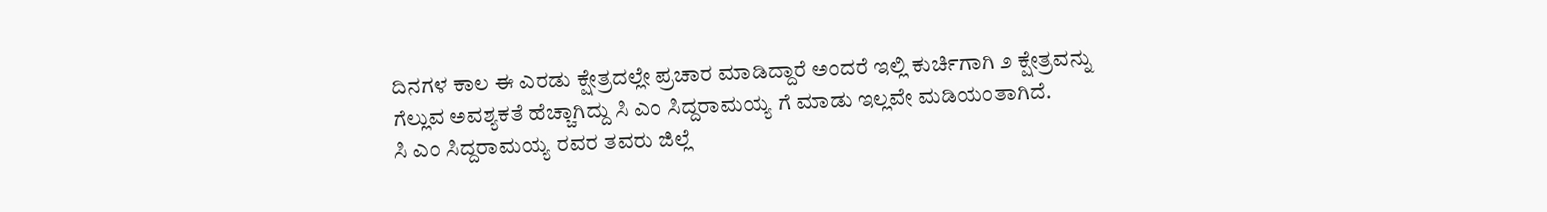ದಿನಗಳ ಕಾಲ ಈ ಎರಡು ಕ್ಷೇತ್ರದಲ್ಲೇ ಪ್ರಚಾರ ಮಾಡಿದ್ದಾರೆ ಅಂದರೆ ಇಲ್ಲಿ ಕುರ್ಚಿಗಾಗಿ ೨ ಕ್ಷೇತ್ರವನ್ನು ಗೆಲ್ಲುವ ಅವಶ್ಯಕತೆ ಹೆಚ್ಚಾಗಿದ್ದು ಸಿ ಎಂ ಸಿದ್ದರಾಮಯ್ಯ ಗೆ ಮಾಡು ಇಲ್ಲವೇ ಮಡಿಯಂತಾಗಿದೆ.
ಸಿ ಎಂ ಸಿದ್ದರಾಮಯ್ಯ ರವರ ತವರು ಜಿಲ್ಲೆ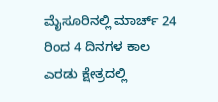ಮೈಸೂರಿನಲ್ಲಿ ಮಾರ್ಚ್ 24 ರಿಂದ 4 ದಿನಗಳ ಕಾಲ ಎರಡು ಕ್ಷೇತ್ರದಲ್ಲಿ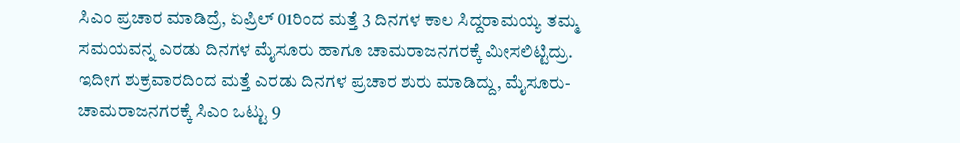ಸಿಎಂ ಪ್ರಚಾರ ಮಾಡಿದ್ರೆ, ಏಪ್ರಿಲ್ 01ರಿಂದ ಮತ್ತೆ 3 ದಿನಗಳ ಕಾಲ ಸಿದ್ದರಾಮಯ್ಯ ತಮ್ಮ ಸಮಯವನ್ನ ಎರಡು ದಿನಗಳ ಮೈಸೂರು ಹಾಗೂ ಚಾಮರಾಜನಗರಕ್ಕೆ ಮೀಸಲಿಟ್ಟಿದ್ರು. ಇದೀಗ ಶುಕ್ರವಾರದಿಂದ ಮತ್ತೆ ಎರಡು ದಿನಗಳ ಪ್ರಚಾರ ಶುರು ಮಾಡಿದ್ದು, ಮೈಸೂರು-ಚಾಮರಾಜನಗರಕ್ಕೆ ಸಿಎಂ ಒಟ್ಟು 9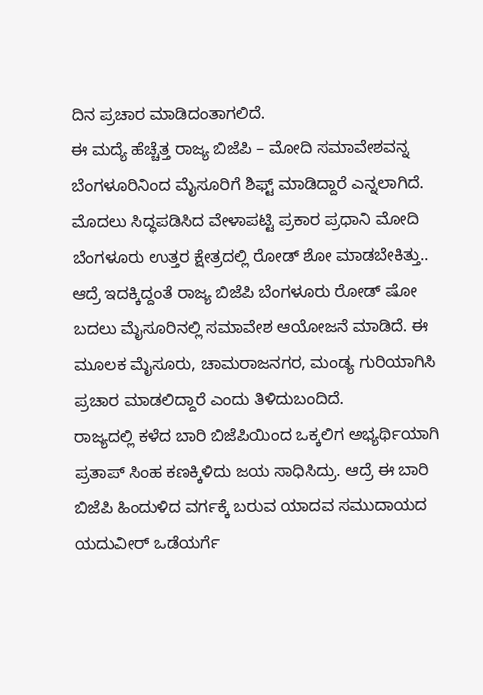ದಿನ ಪ್ರಚಾರ ಮಾಡಿದಂತಾಗಲಿದೆ.
ಈ ಮದ್ಯೆ ಹೆಚ್ಚೆತ್ತ ರಾಜ್ಯ ಬಿಜೆಪಿ – ಮೋದಿ ಸಮಾವೇಶವನ್ನ ಬೆಂಗಳೂರಿನಿಂದ ಮೈಸೂರಿಗೆ ಶಿಫ್ಟ್ ಮಾಡಿದ್ದಾರೆ ಎನ್ನಲಾಗಿದೆ. ಮೊದಲು ಸಿದ್ಧಪಡಿಸಿದ ವೇಳಾಪಟ್ಟಿ ಪ್ರಕಾರ ಪ್ರಧಾನಿ ಮೋದಿ ಬೆಂಗಳೂರು ಉತ್ತರ ಕ್ಷೇತ್ರದಲ್ಲಿ ರೋಡ್ ಶೋ ಮಾಡಬೇಕಿತ್ತು.. ಆದ್ರೆ ಇದಕ್ಕಿದ್ದಂತೆ ರಾಜ್ಯ ಬಿಜೆಪಿ ಬೆಂಗಳೂರು ರೋಡ್ ಷೋ ಬದಲು ಮೈಸೂರಿನಲ್ಲಿ ಸಮಾವೇಶ ಆಯೋಜನೆ ಮಾಡಿದೆ. ಈ ಮೂಲಕ ಮೈಸೂರು, ಚಾಮರಾಜನಗರ, ಮಂಡ್ಯ ಗುರಿಯಾಗಿಸಿ ಪ್ರಚಾರ ಮಾಡಲಿದ್ದಾರೆ ಎಂದು ತಿಳಿದುಬಂದಿದೆ.
ರಾಜ್ಯದಲ್ಲಿ ಕಳೆದ ಬಾರಿ ಬಿಜೆಪಿಯಿಂದ ಒಕ್ಕಲಿಗ ಅಭ್ಯರ್ಥಿಯಾಗಿ ಪ್ರತಾಪ್ ಸಿಂಹ ಕಣಕ್ಕಿಳಿದು ಜಯ ಸಾಧಿಸಿದ್ರು. ಆದ್ರೆ ಈ ಬಾರಿ ಬಿಜೆಪಿ ಹಿಂದುಳಿದ ವರ್ಗಕ್ಕೆ ಬರುವ ಯಾದವ ಸಮುದಾಯದ ಯದುವೀರ್ ಒಡೆಯರ್ಗೆ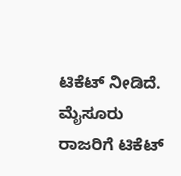ಟಿಕೆಟ್ ನೀಡಿದೆ. ಮೈಸೂರು ರಾಜರಿಗೆ ಟಿಕೆಟ್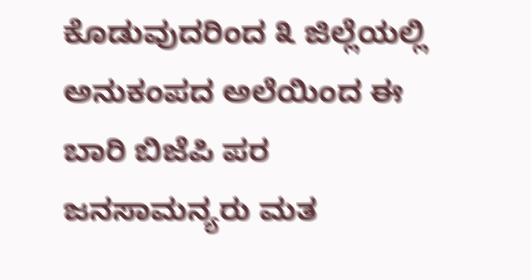ಕೊಡುವುದರಿಂದ ೩ ಜಿಲ್ಲೆಯಲ್ಲಿ ಅನುಕಂಪದ ಅಲೆಯಿಂದ ಈ ಬಾರಿ ಬಿಜೆಪಿ ಪರ ಜನಸಾಮನ್ಯರು ಮತ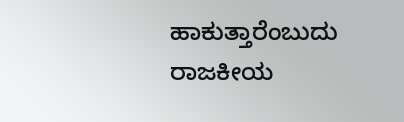ಹಾಕುತ್ತಾರೆಂಬುದು ರಾಜಕೀಯ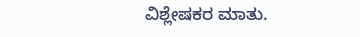ವಿಶ್ಲೇಷಕರ ಮಾತು.